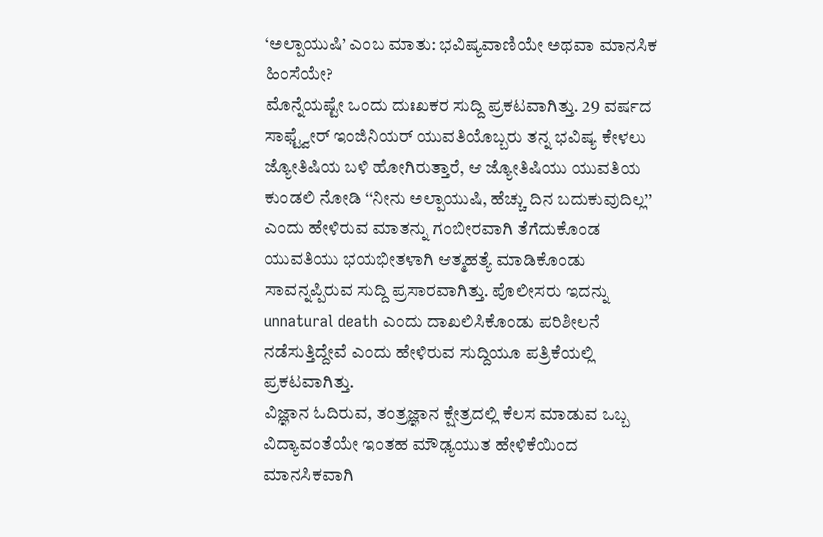‘ಅಲ್ಪಾಯುಷಿ’ ಎಂಬ ಮಾತು: ಭವಿಷ್ಯವಾಣಿಯೇ ಅಥವಾ ಮಾನಸಿಕ ಹಿಂಸೆಯೇ?
ಮೊನ್ನೆಯಷ್ಟೇ ಒಂದು ದುಃಖಕರ ಸುದ್ದಿ ಪ್ರಕಟವಾಗಿತ್ತು. 29 ವರ್ಷದ ಸಾಫ್ಟ್ವೇರ್ ಇಂಜಿನಿಯರ್ ಯುವತಿಯೊಬ್ಬರು ತನ್ನ ಭವಿಷ್ಯ ಕೇಳಲು ಜ್ಯೋತಿಷಿಯ ಬಳಿ ಹೋಗಿರುತ್ತಾರೆ, ಆ ಜ್ಯೋತಿಷಿಯು ಯುವತಿಯ ಕುಂಡಲಿ ನೋಡಿ ‘‘ನೀನು ಅಲ್ಪಾಯುಷಿ, ಹೆಚ್ಚು ದಿನ ಬದುಕುವುದಿಲ್ಲ’’ ಎಂದು ಹೇಳಿರುವ ಮಾತನ್ನು ಗಂಬೀರವಾಗಿ ತೆಗೆದುಕೊಂಡ ಯುವತಿಯು ಭಯಭೀತಳಾಗಿ ಆತ್ಮಹತ್ಯೆ ಮಾಡಿಕೊಂಡು ಸಾವನ್ನಪ್ಪಿರುವ ಸುದ್ದಿ ಪ್ರಸಾರವಾಗಿತ್ತು. ಪೊಲೀಸರು ಇದನ್ನು unnatural death ಎಂದು ದಾಖಲಿಸಿಕೊಂಡು ಪರಿಶೀಲನೆ ನಡೆಸುತ್ತಿದ್ದೇವೆ ಎಂದು ಹೇಳಿರುವ ಸುದ್ದಿಯೂ ಪತ್ರಿಕೆಯಲ್ಲಿ ಪ್ರಕಟವಾಗಿತ್ತು.
ವಿಜ್ಞಾನ ಓದಿರುವ, ತಂತ್ರಜ್ಞಾನ ಕ್ಷೇತ್ರದಲ್ಲಿ ಕೆಲಸ ಮಾಡುವ ಒಬ್ಬ ವಿದ್ಯಾವಂತೆಯೇ ಇಂತಹ ಮೌಢ್ಯಯುತ ಹೇಳಿಕೆಯಿಂದ ಮಾನಸಿಕವಾಗಿ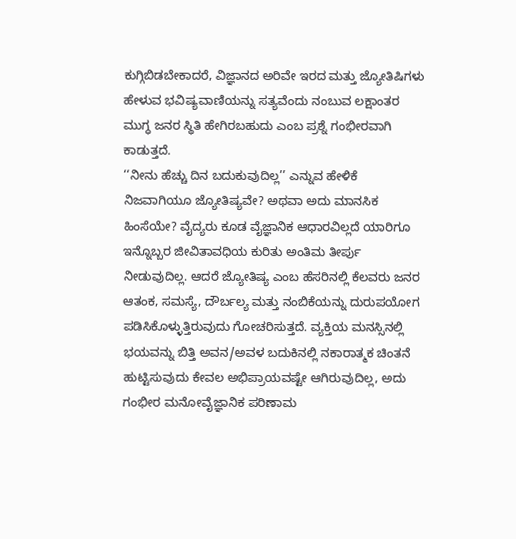ಕುಗ್ಗಿಬಿಡಬೇಕಾದರೆ, ವಿಜ್ಞಾನದ ಅರಿವೇ ಇರದ ಮತ್ತು ಜ್ಯೋತಿಷಿಗಳು ಹೇಳುವ ಭವಿಷ್ಯವಾಣಿಯನ್ನು ಸತ್ಯವೆಂದು ನಂಬುವ ಲಕ್ಷಾಂತರ ಮುಗ್ಧ ಜನರ ಸ್ಥಿತಿ ಹೇಗಿರಬಹುದು ಎಂಬ ಪ್ರಶ್ನೆ ಗಂಭೀರವಾಗಿ ಕಾಡುತ್ತದೆ.
‘‘ನೀನು ಹೆಚ್ಚು ದಿನ ಬದುಕುವುದಿಲ್ಲ’’ ಎನ್ನುವ ಹೇಳಿಕೆ ನಿಜವಾಗಿಯೂ ಜ್ಯೋತಿಷ್ಯವೇ? ಅಥವಾ ಅದು ಮಾನಸಿಕ ಹಿಂಸೆಯೇ? ವೈದ್ಯರು ಕೂಡ ವೈಜ್ಞಾನಿಕ ಆಧಾರವಿಲ್ಲದೆ ಯಾರಿಗೂ ಇನ್ನೊಬ್ಬರ ಜೀವಿತಾವಧಿಯ ಕುರಿತು ಅಂತಿಮ ತೀರ್ಪು ನೀಡುವುದಿಲ್ಲ. ಆದರೆ ಜ್ಯೋತಿಷ್ಯ ಎಂಬ ಹೆಸರಿನಲ್ಲಿ ಕೆಲವರು ಜನರ ಆತಂಕ, ಸಮಸ್ಯೆ, ದೌರ್ಬಲ್ಯ ಮತ್ತು ನಂಬಿಕೆಯನ್ನು ದುರುಪಯೋಗ ಪಡಿಸಿಕೊಳ್ಳುತ್ತಿರುವುದು ಗೋಚರಿಸುತ್ತದೆ. ವ್ಯಕ್ತಿಯ ಮನಸ್ಸಿನಲ್ಲಿ ಭಯವನ್ನು ಬಿತ್ತಿ ಅವನ/ಅವಳ ಬದುಕಿನಲ್ಲಿ ನಕಾರಾತ್ಮಕ ಚಿಂತನೆ ಹುಟ್ಟಿಸುವುದು ಕೇವಲ ಅಭಿಪ್ರಾಯವಷ್ಟೇ ಆಗಿರುವುದಿಲ್ಲ, ಅದು ಗಂಭೀರ ಮನೋವೈಜ್ಞಾನಿಕ ಪರಿಣಾಮ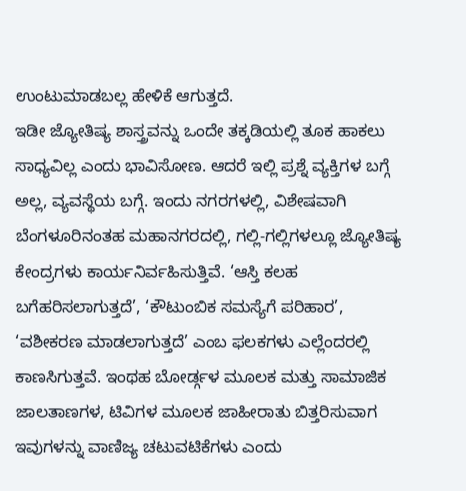ಉಂಟುಮಾಡಬಲ್ಲ ಹೇಳಿಕೆ ಆಗುತ್ತದೆ.
ಇಡೀ ಜ್ಯೋತಿಷ್ಯ ಶಾಸ್ತ್ರವನ್ನು ಒಂದೇ ತಕ್ಕಡಿಯಲ್ಲಿ ತೂಕ ಹಾಕಲು ಸಾಧ್ಯವಿಲ್ಲ ಎಂದು ಭಾವಿಸೋಣ. ಆದರೆ ಇಲ್ಲಿ ಪ್ರಶ್ನೆ ವ್ಯಕ್ತಿಗಳ ಬಗ್ಗೆ ಅಲ್ಲ, ವ್ಯವಸ್ಥೆಯ ಬಗ್ಗೆ. ಇಂದು ನಗರಗಳಲ್ಲಿ, ವಿಶೇಷವಾಗಿ ಬೆಂಗಳೂರಿನಂತಹ ಮಹಾನಗರದಲ್ಲಿ, ಗಲ್ಲಿ-ಗಲ್ಲಿಗಳಲ್ಲೂ ಜ್ಯೋತಿಷ್ಯ ಕೇಂದ್ರಗಳು ಕಾರ್ಯನಿರ್ವಹಿಸುತ್ತಿವೆ. ‘ಆಸ್ತಿ ಕಲಹ ಬಗೆಹರಿಸಲಾಗುತ್ತದೆ’, ‘ಕೌಟುಂಬಿಕ ಸಮಸ್ಯೆಗೆ ಪರಿಹಾರ’, ‘ವಶೀಕರಣ ಮಾಡಲಾಗುತ್ತದೆ’ ಎಂಬ ಫಲಕಗಳು ಎಲ್ಲೆಂದರಲ್ಲಿ ಕಾಣಸಿಗುತ್ತವೆ. ಇಂಥಹ ಬೋರ್ಡ್ಗಳ ಮೂಲಕ ಮತ್ತು ಸಾಮಾಜಿಕ ಜಾಲತಾಣಗಳ, ಟಿವಿಗಳ ಮೂಲಕ ಜಾಹೀರಾತು ಬಿತ್ತರಿಸುವಾಗ ಇವುಗಳನ್ನು ವಾಣಿಜ್ಯ ಚಟುವಟಿಕೆಗಳು ಎಂದು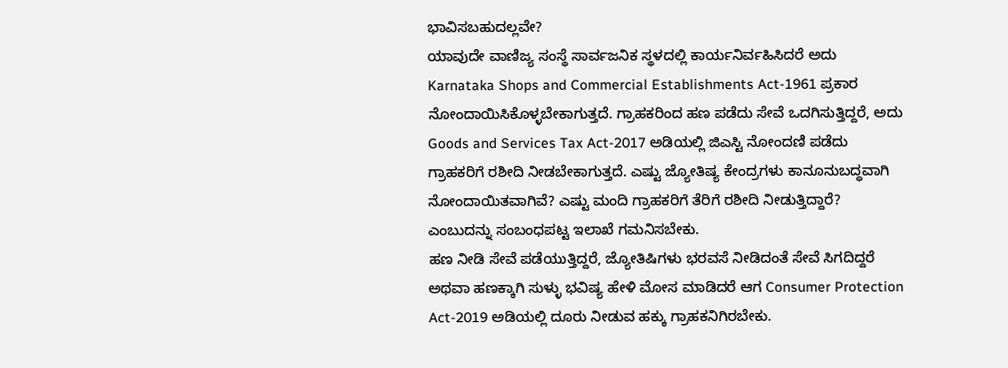ಭಾವಿಸಬಹುದಲ್ಲವೇ?
ಯಾವುದೇ ವಾಣಿಜ್ಯ ಸಂಸ್ಥೆ ಸಾರ್ವಜನಿಕ ಸ್ಥಳದಲ್ಲಿ ಕಾರ್ಯನಿರ್ವಹಿಸಿದರೆ ಅದು Karnataka Shops and Commercial Establishments Act-1961 ಪ್ರಕಾರ ನೋಂದಾಯಿಸಿಕೊಳ್ಳಬೇಕಾಗುತ್ತದೆ. ಗ್ರಾಹಕರಿಂದ ಹಣ ಪಡೆದು ಸೇವೆ ಒದಗಿಸುತ್ತಿದ್ದರೆ, ಅದು Goods and Services Tax Act-2017 ಅಡಿಯಲ್ಲಿ ಜಿಎಸ್ಟಿ ನೋಂದಣಿ ಪಡೆದು ಗ್ರಾಹಕರಿಗೆ ರಶೀದಿ ನೀಡಬೇಕಾಗುತ್ತದೆ. ಎಷ್ಟು ಜ್ಯೋತಿಷ್ಯ ಕೇಂದ್ರಗಳು ಕಾನೂನುಬದ್ಧವಾಗಿ ನೋಂದಾಯಿತವಾಗಿವೆ? ಎಷ್ಟು ಮಂದಿ ಗ್ರಾಹಕರಿಗೆ ತೆರಿಗೆ ರಶೀದಿ ನೀಡುತ್ತಿದ್ದಾರೆ? ಎಂಬುದನ್ನು ಸಂಬಂಧಪಟ್ಟ ಇಲಾಖೆ ಗಮನಿಸಬೇಕು.
ಹಣ ನೀಡಿ ಸೇವೆ ಪಡೆಯುತ್ತಿದ್ದರೆ, ಜ್ಯೋತಿಷಿಗಳು ಭರವಸೆ ನೀಡಿದಂತೆ ಸೇವೆ ಸಿಗದಿದ್ದರೆ ಅಥವಾ ಹಣಕ್ಕಾಗಿ ಸುಳ್ಳು ಭವಿಷ್ಯ ಹೇಳಿ ಮೋಸ ಮಾಡಿದರೆ ಆಗ Consumer Protection Act-2019 ಅಡಿಯಲ್ಲಿ ದೂರು ನೀಡುವ ಹಕ್ಕು ಗ್ರಾಹಕನಿಗಿರಬೇಕು.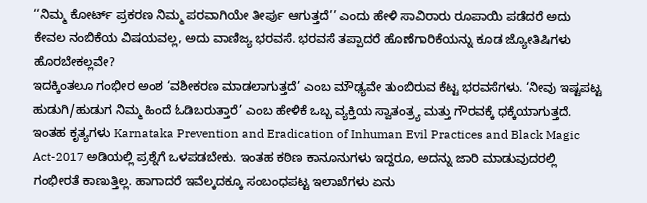‘‘ನಿಮ್ಮ ಕೋರ್ಟ್ ಪ್ರಕರಣ ನಿಮ್ಮ ಪರವಾಗಿಯೇ ತೀರ್ಪು ಆಗುತ್ತದೆ’’ ಎಂದು ಹೇಳಿ ಸಾವಿರಾರು ರೂಪಾಯಿ ಪಡೆದರೆ ಅದು ಕೇವಲ ನಂಬಿಕೆಯ ವಿಷಯವಲ್ಲ, ಅದು ವಾಣಿಜ್ಯ ಭರವಸೆ. ಭರವಸೆ ತಪ್ಪಾದರೆ ಹೊಣೆಗಾರಿಕೆಯನ್ನು ಕೂಡ ಜ್ಯೋತಿಷಿಗಳು ಹೊರಬೇಕಲ್ಲವೇ?
ಇದಕ್ಕಿಂತಲೂ ಗಂಭೀರ ಅಂಶ ‘ವಶೀಕರಣ ಮಾಡಲಾಗುತ್ತದೆ’ ಎಂಬ ಮೌಢ್ಯವೇ ತುಂಬಿರುವ ಕೆಟ್ಟ ಭರವಸೆಗಳು. ‘ನೀವು ಇಷ್ಟಪಟ್ಟ ಹುಡುಗಿ/ಹುಡುಗ ನಿಮ್ಮ ಹಿಂದೆ ಓಡಿಬರುತ್ತಾರೆ’ ಎಂಬ ಹೇಳಿಕೆ ಒಬ್ಬ ವ್ಯಕ್ತಿಯ ಸ್ವಾತಂತ್ರ್ಯ ಮತ್ತು ಗೌರವಕ್ಕೆ ಧಕ್ಕೆಯಾಗುತ್ತದೆ. ಇಂತಹ ಕೃತ್ಯಗಳು Karnataka Prevention and Eradication of Inhuman Evil Practices and Black Magic Act-2017 ಅಡಿಯಲ್ಲಿ ಪ್ರಶ್ನೆಗೆ ಒಳಪಡಬೇಕು. ಇಂತಹ ಕಠಿಣ ಕಾನೂನುಗಳು ಇದ್ದರೂ, ಅದನ್ನು ಜಾರಿ ಮಾಡುವುದರಲ್ಲಿ ಗಂಭೀರತೆ ಕಾಣುತ್ತಿಲ್ಲ. ಹಾಗಾದರೆ ಇವೆಲ್ಕದಕ್ಕೂ ಸಂಬಂಧಪಟ್ಟ ಇಲಾಖೆಗಳು ಏನು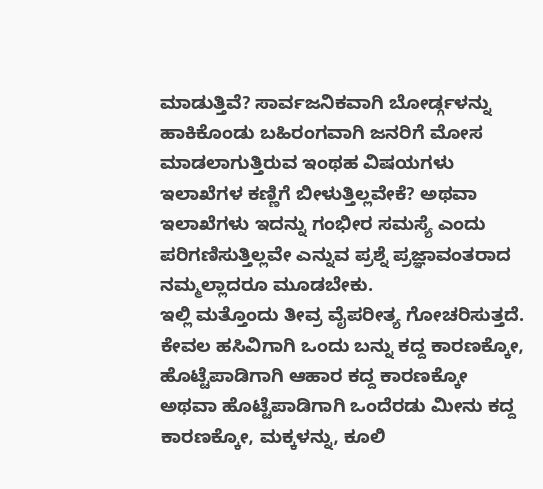ಮಾಡುತ್ತಿವೆ? ಸಾರ್ವಜನಿಕವಾಗಿ ಬೋರ್ಡ್ಗಳನ್ನು ಹಾಕಿಕೊಂಡು ಬಹಿರಂಗವಾಗಿ ಜನರಿಗೆ ಮೋಸ ಮಾಡಲಾಗುತ್ತಿರುವ ಇಂಥಹ ವಿಷಯಗಳು ಇಲಾಖೆಗಳ ಕಣ್ಣಿಗೆ ಬೀಳುತ್ತಿಲ್ಲವೇಕೆ? ಅಥವಾ ಇಲಾಖೆಗಳು ಇದನ್ನು ಗಂಭೀರ ಸಮಸ್ಯೆ ಎಂದು ಪರಿಗಣಿಸುತ್ತಿಲ್ಲವೇ ಎನ್ನುವ ಪ್ರಶ್ನೆ ಪ್ರಜ್ಞಾವಂತರಾದ ನಮ್ಮಲ್ಲಾದರೂ ಮೂಡಬೇಕು.
ಇಲ್ಲಿ ಮತ್ತೊಂದು ತೀವ್ರ ವೈಪರೀತ್ಯ ಗೋಚರಿಸುತ್ತದೆ. ಕೇವಲ ಹಸಿವಿಗಾಗಿ ಒಂದು ಬನ್ನು ಕದ್ದ ಕಾರಣಕ್ಕೋ, ಹೊಟ್ಟೆಪಾಡಿಗಾಗಿ ಆಹಾರ ಕದ್ದ ಕಾರಣಕ್ಕೋ ಅಥವಾ ಹೊಟ್ಟೆಪಾಡಿಗಾಗಿ ಒಂದೆರಡು ಮೀನು ಕದ್ದ ಕಾರಣಕ್ಕೋ, ಮಕ್ಕಳನ್ನು, ಕೂಲಿ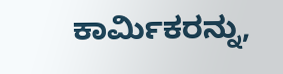ಕಾರ್ಮಿಕರನ್ನು,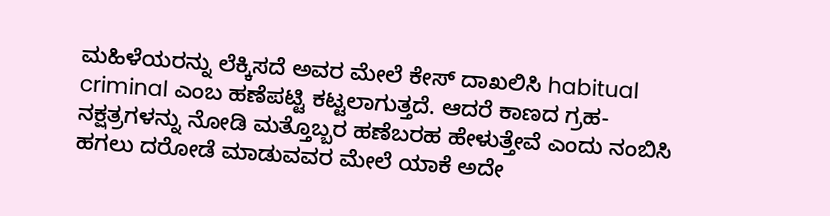ಮಹಿಳೆಯರನ್ನು ಲೆಕ್ಕಿಸದೆ ಅವರ ಮೇಲೆ ಕೇಸ್ ದಾಖಲಿಸಿ habitual criminal ಎಂಬ ಹಣೆಪಟ್ಟಿ ಕಟ್ಟಲಾಗುತ್ತದೆ. ಆದರೆ ಕಾಣದ ಗ್ರಹ-ನಕ್ಷತ್ರಗಳನ್ನು ನೋಡಿ ಮತ್ತೊಬ್ಬರ ಹಣೆಬರಹ ಹೇಳುತ್ತೇವೆ ಎಂದು ನಂಬಿಸಿ ಹಗಲು ದರೋಡೆ ಮಾಡುವವರ ಮೇಲೆ ಯಾಕೆ ಅದೇ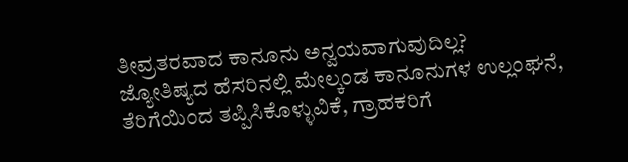ತೀವ್ರತರವಾದ ಕಾನೂನು ಅನ್ವಯವಾಗುವುದಿಲ್ಲ?
ಜ್ಯೋತಿಷ್ಯದ ಹೆಸರಿನಲ್ಲಿ ಮೇಲ್ಕಂಡ ಕಾನೂನುಗಳ ಉಲ್ಲಂಘನೆ, ತೆರಿಗೆಯಿಂದ ತಪ್ಪಿಸಿಕೊಳ್ಳುವಿಕೆ, ಗ್ರಾಹಕರಿಗೆ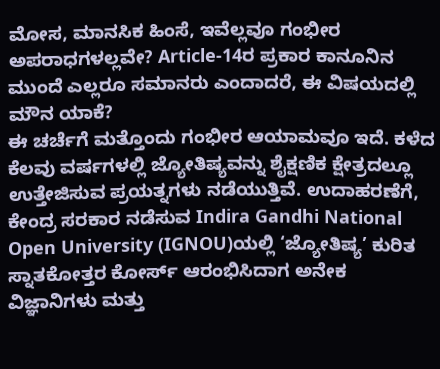ಮೋಸ, ಮಾನಸಿಕ ಹಿಂಸೆ, ಇವೆಲ್ಲವೂ ಗಂಭೀರ ಅಪರಾಧಗಳಲ್ಲವೇ? Article-14ರ ಪ್ರಕಾರ ಕಾನೂನಿನ ಮುಂದೆ ಎಲ್ಲರೂ ಸಮಾನರು ಎಂದಾದರೆ, ಈ ವಿಷಯದಲ್ಲಿ ಮೌನ ಯಾಕೆ?
ಈ ಚರ್ಚೆಗೆ ಮತ್ತೊಂದು ಗಂಭೀರ ಆಯಾಮವೂ ಇದೆ. ಕಳೆದ ಕೆಲವು ವರ್ಷಗಳಲ್ಲಿ ಜ್ಯೋತಿಷ್ಯವನ್ನು ಶೈಕ್ಷಣಿಕ ಕ್ಷೇತ್ರದಲ್ಲೂ ಉತ್ತೇಜಿಸುವ ಪ್ರಯತ್ನಗಳು ನಡೆಯುತ್ತಿವೆ. ಉದಾಹರಣೆಗೆ, ಕೇಂದ್ರ ಸರಕಾರ ನಡೆಸುವ Indira Gandhi National Open University (IGNOU)ಯಲ್ಲಿ ‘ಜ್ಯೋತಿಷ್ಯ’ ಕುರಿತ ಸ್ನಾತಕೋತ್ತರ ಕೋರ್ಸ್ ಆರಂಭಿಸಿದಾಗ ಅನೇಕ ವಿಜ್ಞಾನಿಗಳು ಮತ್ತು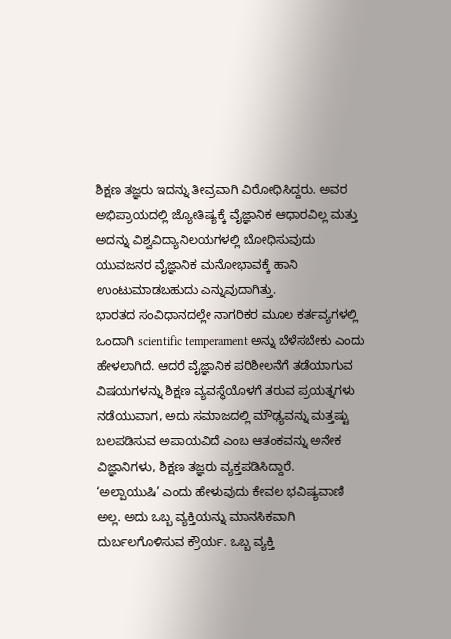ಶಿಕ್ಷಣ ತಜ್ಞರು ಇದನ್ನು ತೀವ್ರವಾಗಿ ವಿರೋಧಿಸಿದ್ದರು. ಅವರ ಅಭಿಪ್ರಾಯದಲ್ಲಿ ಜ್ಯೋತಿಷ್ಯಕ್ಕೆ ವೈಜ್ಞಾನಿಕ ಆಧಾರವಿಲ್ಲ ಮತ್ತು ಅದನ್ನು ವಿಶ್ವವಿದ್ಯಾನಿಲಯಗಳಲ್ಲಿ ಬೋಧಿಸುವುದು ಯುವಜನರ ವೈಜ್ಞಾನಿಕ ಮನೋಭಾವಕ್ಕೆ ಹಾನಿ ಉಂಟುಮಾಡಬಹುದು ಎನ್ನುವುದಾಗಿತ್ತು.
ಭಾರತದ ಸಂವಿಧಾನದಲ್ಲೇ ನಾಗರಿಕರ ಮೂಲ ಕರ್ತವ್ಯಗಳಲ್ಲಿ ಒಂದಾಗಿ scientific temperament ಅನ್ನು ಬೆಳೆಸಬೇಕು ಎಂದು ಹೇಳಲಾಗಿದೆ. ಆದರೆ ವೈಜ್ಞಾನಿಕ ಪರಿಶೀಲನೆಗೆ ತಡೆಯಾಗುವ ವಿಷಯಗಳನ್ನು ಶಿಕ್ಷಣ ವ್ಯವಸ್ಥೆಯೊಳಗೆ ತರುವ ಪ್ರಯತ್ನಗಳು ನಡೆಯುವಾಗ, ಅದು ಸಮಾಜದಲ್ಲಿ ಮೌಢ್ಯವನ್ನು ಮತ್ತಷ್ಟು ಬಲಪಡಿಸುವ ಅಪಾಯವಿದೆ ಎಂಬ ಆತಂಕವನ್ನು ಅನೇಕ ವಿಜ್ಞಾನಿಗಳು, ಶಿಕ್ಷಣ ತಜ್ಞರು ವ್ಯಕ್ತಪಡಿಸಿದ್ದಾರೆ.
‘ಅಲ್ಪಾಯುಷಿ’ ಎಂದು ಹೇಳುವುದು ಕೇವಲ ಭವಿಷ್ಯವಾಣಿ ಅಲ್ಲ. ಅದು ಒಬ್ಬ ವ್ಯಕ್ತಿಯನ್ನು ಮಾನಸಿಕವಾಗಿ ದುರ್ಬಲಗೊಳಿಸುವ ಕ್ರೌರ್ಯ. ಒಬ್ಬ ವ್ಯಕ್ತಿ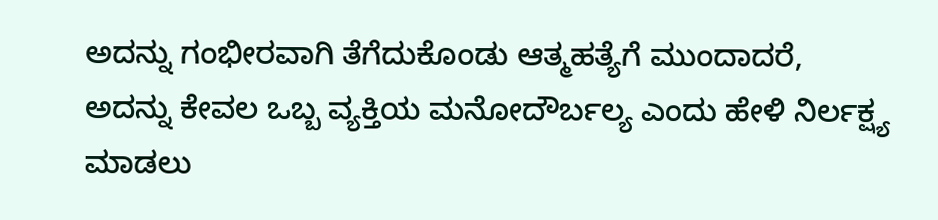ಅದನ್ನು ಗಂಭೀರವಾಗಿ ತೆಗೆದುಕೊಂಡು ಆತ್ಮಹತ್ಯೆಗೆ ಮುಂದಾದರೆ, ಅದನ್ನು ಕೇವಲ ಒಬ್ಬ ವ್ಯಕ್ತಿಯ ಮನೋದೌರ್ಬಲ್ಯ ಎಂದು ಹೇಳಿ ನಿರ್ಲಕ್ಷ್ಯ ಮಾಡಲು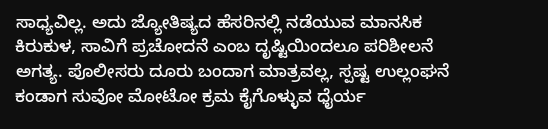ಸಾಧ್ಯವಿಲ್ಲ. ಅದು ಜ್ಯೋತಿಷ್ಯದ ಹೆಸರಿನಲ್ಲಿ ನಡೆಯುವ ಮಾನಸಿಕ ಕಿರುಕುಳ, ಸಾವಿಗೆ ಪ್ರಚೋದನೆ ಎಂಬ ದೃಷ್ಟಿಯಿಂದಲೂ ಪರಿಶೀಲನೆ ಅಗತ್ಯ. ಪೊಲೀಸರು ದೂರು ಬಂದಾಗ ಮಾತ್ರವಲ್ಲ, ಸ್ಪಷ್ಟ ಉಲ್ಲಂಘನೆ ಕಂಡಾಗ ಸುವೋ ಮೋಟೋ ಕ್ರಮ ಕೈಗೊಳ್ಳುವ ಧೈರ್ಯ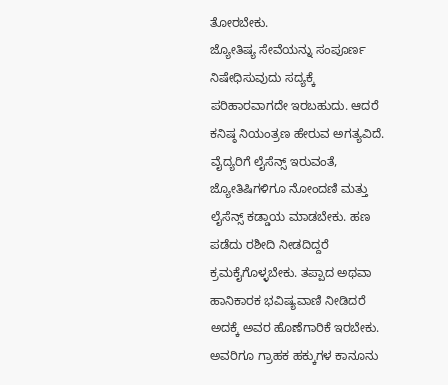ತೋರಬೇಕು.
ಜ್ಯೋತಿಷ್ಯ ಸೇವೆಯನ್ನು ಸಂಪೂರ್ಣ ನಿಷೇಧಿಸುವುದು ಸದ್ಯಕ್ಕೆ ಪರಿಹಾರವಾಗದೇ ಇರಬಹುದು. ಆದರೆ ಕನಿಷ್ಠ ನಿಯಂತ್ರಣ ಹೇರುವ ಅಗತ್ಯವಿದೆ. ವೈದ್ಯರಿಗೆ ಲೈಸೆನ್ಸ್ ಇರುವಂತೆ, ಜ್ಯೋತಿಷಿಗಳಿಗೂ ನೋಂದಣಿ ಮತ್ತು ಲೈಸೆನ್ಸ್ ಕಡ್ಡಾಯ ಮಾಡಬೇಕು. ಹಣ ಪಡೆದು ರಶೀದಿ ನೀಡದಿದ್ದರೆ ಕ್ರಮಕೈಗೊಳ್ಳಬೇಕು. ತಪ್ಪಾದ ಅಥವಾ ಹಾನಿಕಾರಕ ಭವಿಷ್ಯವಾಣಿ ನೀಡಿದರೆ ಅದಕ್ಕೆ ಅವರ ಹೊಣೆಗಾರಿಕೆ ಇರಬೇಕು. ಅವರಿಗೂ ಗ್ರಾಹಕ ಹಕ್ಕುಗಳ ಕಾನೂನು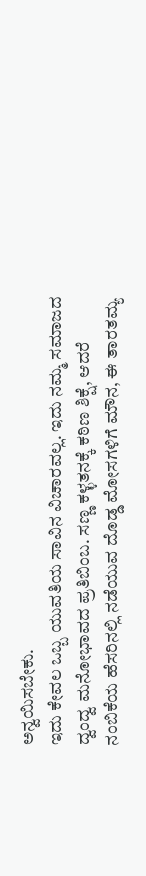ಅನ್ವಯಿಸಬೇಕು.
ಇದು ಕೇವಲ ಒಬ್ಬ ಯುವತಿಯ ಸಾವಿನ ವಿಚಾರವಲ್ಲ. ಇದು ನಮ್ಮ ಸಮಾಜದ ದ್ವಂದ್ವ ಮನೋಭಾವದ ಪ್ರತಿಬಿಂಬ. ಸಣ್ಣ ಕಳ್ಳತನಕ್ಕೆ ಕಠಿಣ ಶಿಕ್ಷೆ, ಆದರೆ ನಂಬಿಕೆಯ ಹೆಸರಿನಲ್ಲಿ ನಡೆಯುವ ದೊಡ್ಡ ಮೋಸಗಳಿಗೆ ಮೌನ, ಈ ತಾರತಮ್ಯ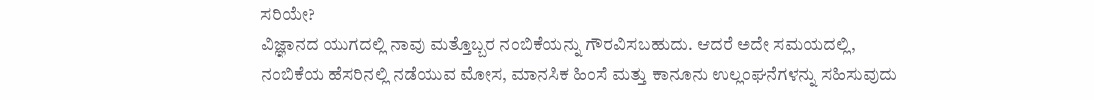ಸರಿಯೇ?
ವಿಜ್ಞಾನದ ಯುಗದಲ್ಲಿ ನಾವು ಮತ್ತೊಬ್ಬರ ನಂಬಿಕೆಯನ್ನು ಗೌರವಿಸಬಹುದು. ಆದರೆ ಅದೇ ಸಮಯದಲ್ಲಿ, ನಂಬಿಕೆಯ ಹೆಸರಿನಲ್ಲಿ ನಡೆಯುವ ಮೋಸ, ಮಾನಸಿಕ ಹಿಂಸೆ ಮತ್ತು ಕಾನೂನು ಉಲ್ಲಂಘನೆಗಳನ್ನು ಸಹಿಸುವುದು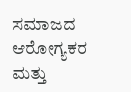ಸಮಾಜದ ಆರೋಗ್ಯಕರ ಮತ್ತು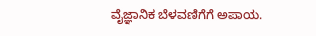ವೈಜ್ಞಾನಿಕ ಬೆಳವಣಿಗೆಗೆ ಅಪಾಯ.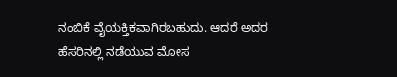ನಂಬಿಕೆ ವೈಯಕ್ತಿಕವಾಗಿರಬಹುದು. ಆದರೆ ಅದರ ಹೆಸರಿನಲ್ಲಿ ನಡೆಯುವ ಮೋಸ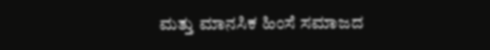ಮತ್ತು ಮಾನಸಿಕ ಹಿಂಸೆ ಸಮಾಜದ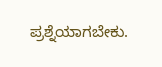ಪ್ರಶ್ನೆಯಾಗಬೇಕು.